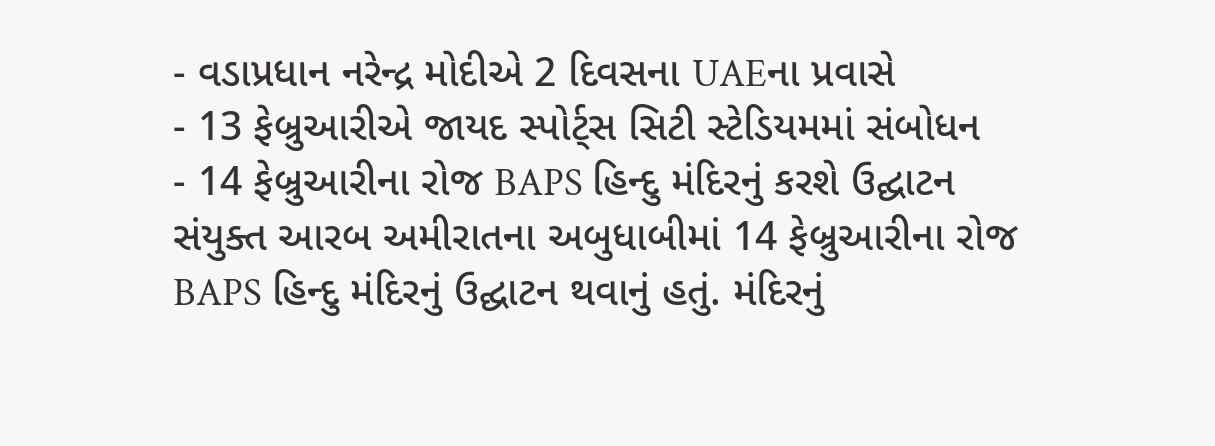- વડાપ્રધાન નરેન્દ્ર મોદીએ 2 દિવસના UAEના પ્રવાસે
- 13 ફેબ્રુઆરીએ જાયદ સ્પોર્ટ્સ સિટી સ્ટેડિયમમાં સંબોધન
- 14 ફેબ્રુઆરીના રોજ BAPS હિન્દુ મંદિરનું કરશે ઉદ્ઘાટન
સંયુક્ત આરબ અમીરાતના અબુધાબીમાં 14 ફેબ્રુઆરીના રોજ BAPS હિન્દુ મંદિરનું ઉદ્ઘાટન થવાનું હતું. મંદિરનું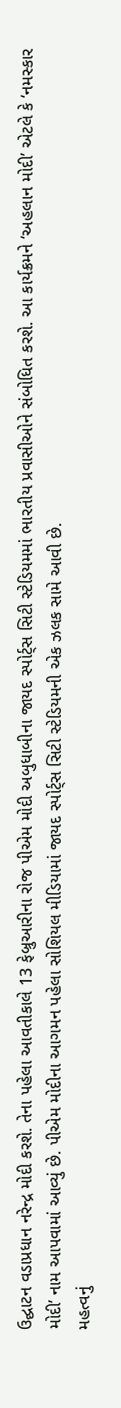ઉદ્ઘાટન વડાપ્રધાન નરેન્દ્ર મોદી કરશે. તેના પહેલા આવતીકાલે 13 ફેબ્રુઆરીના રોજ પીએમ મોદી અબુધાબીના જાયદ સ્પોર્ટ્સ સિટી સ્ટેડિયમમાં ભારતીય પ્રવાસીઓને સંબોધિત કરશે. આ કાર્યક્રમને ‘અહલાન મોદી’ એટલે કે ‘નમસ્કાર મોદી’ નામ આપવામાં આવ્યું છે. પીએમ મોદીના આગમન પહેલા સોશિયલ મીડિયામાં જાયદ સ્પોર્ટ્સ સિટી સ્ટેડિયમની એક ઝલક સામે આવી છે.
મહત્વનું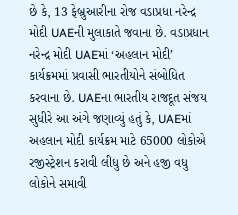છે કે, 13 ફેબ્રુઆરીના રોજ વડાપ્રધા નરેન્દ્ર મોદી UAEની મુલાકાતે જવાના છે. વડાપ્રધાન નરેન્દ્ર મોદી UAEમાં ‘અહલાન મોદી’ કાર્યક્રમમાં પ્રવાસી ભારતીયોને સંબોધિત કરવાના છે. UAEના ભારતીય રાજદૂત સંજય સુધીરે આ અંગે જણાવ્યું હતું કે, UAEમાં અહલાન મોદી કાર્યક્રમ માટે 65000 લોકોએ રજીસ્ટ્રેશન કરાવી લીધુ છે અને હજી વધુ લોકોને સમાવી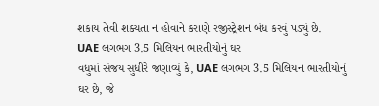શકાય તેવી શક્યતા ન હોવાને કરાણે રજીસ્ટ્રેશન બંધ કરવું પડ્યું છે.
UAE લગભગ 3.5 મિલિયન ભારતીયોનું ઘર
વધુમાં સંજય સુધીરે જણાવ્યું કે, UAE લગભગ 3.5 મિલિયન ભારતીયોનું ઘર છે, જે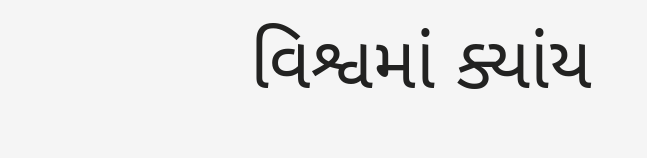વિશ્વમાં ક્યાંય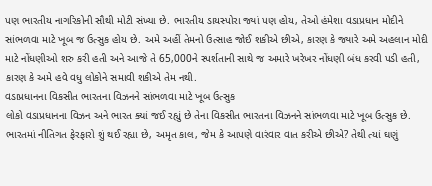પણ ભારતીય નાગરિકોની સૌથી મોટી સંખ્યા છે. ભારતીય ડાયસ્પોરા જ્યાં પણ હોય, તેઓ હંમેશા વડાપ્રધાન મોદીને સાંભળવા માટે ખૂબ જ ઉત્સુક હોય છે. અમે અહીં તેમનો ઉત્સાહ જોઈ શકીએ છીએ, કારણ કે જ્યારે અમે અહલાન મોદી માટે નોંધણીઓ શરુ કરી હતી અને આજે તે 65,000ને સ્પર્શતાની સાથે જ અમારે ખરેખર નોંધણી બંધ કરવી પડી હતી, કારણ કે અમે હવે વધુ લોકોને સમાવી શકીએ તેમ નથી.
વડાપ્રધાનના વિકસીત ભારતના વિઝનને સાંભળવા માટે ખૂબ ઉત્સુક
લોકો વડાપ્રધાનના વિઝન અને ભારત ક્યાં જઈ રહ્યું છે તેના વિકસીત ભારતના વિઝનને સાંભળવા માટે ખૂબ ઉત્સુક છે. ભારતમાં નીતિગત ફેરફારો શું થઈ રહ્યા છે, અમૃત કાલ, જેમ કે આપણે વારંવાર વાત કરીએ છીએ? તેથી ત્યાં ઘણું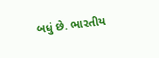બધું છે. ભારતીય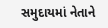સમુદાયમાં નેતાને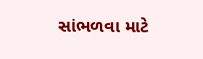સાંભળવા માટે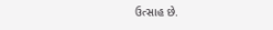ઉત્સાહ છે.